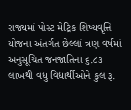રાજ્યમાં પોસ્ટ મેટ્રિક શિષ્યવૃત્તિ યોજના અંતર્ગત છેલ્લાં ત્રણ વર્ષમાં અનુસૂચિત જનજાતિના ૬.૮૩ લાખથી વધુ વિદ્યાર્થીઓને કુલ રૂ.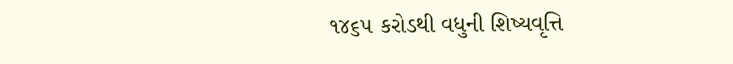૧૪૬૫ કરોડથી વધુની શિષ્યવૃત્તિ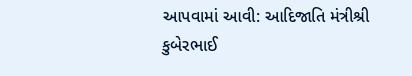આપવામાં આવી: આદિજાતિ મંત્રીશ્રી કુબેરભાઈ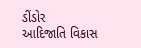ડીંડોર
આદિજાતિ વિકાસ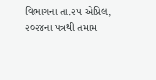વિભાગના તા.૨૫ એપ્રિલ, ૨૦૨૪ના પત્રથી તમામ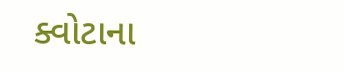ક્વોટાના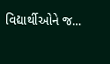વિદ્યાર્થીઓને જ...